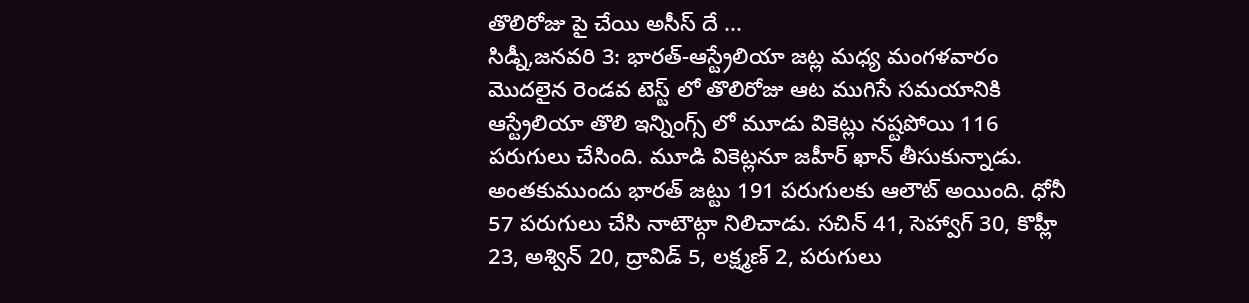తొలిరోజు పై చేయి అసీస్ దే ...
సిడ్నీ,జనవరి 3: భారత్-ఆస్ట్రేలియా జట్ల మధ్య మంగళవారం మొదలైన రెండవ టెస్ట్ లో తొలిరోజు ఆట ముగిసే సమయానికి ఆస్ట్రేలియా తొలి ఇన్నింగ్స్ లో మూడు వికెట్లు నష్టపోయి 116 పరుగులు చేసింది. మూడి వికెట్లనూ జహీర్ ఖాన్ తీసుకున్నాడు. అంతకుముందు భారత్ జట్టు 191 పరుగులకు ఆలౌట్ అయింది. ధోనీ 57 పరుగులు చేసి నాటౌట్గా నిలిచాడు. సచిన్ 41, సెహ్వాగ్ 30, కొహ్లీ 23, అశ్విన్ 20, ద్రావిడ్ 5, లక్ష్మణ్ 2, పరుగులు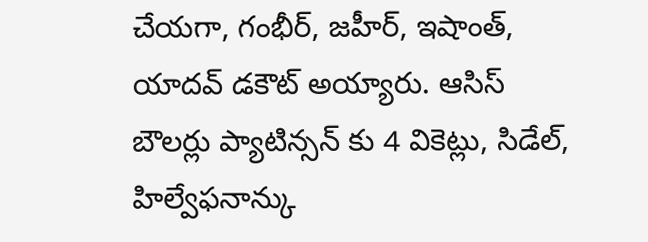చేయగా, గంభీర్, జహీర్, ఇషాంత్, యాదవ్ డకౌట్ అయ్యారు. ఆసిస్ బౌలర్లు ప్యాటిన్సన్ కు 4 వికెట్లు, సిడేల్, హిల్వేఫనాన్కు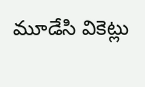మూడేసి వికెట్లు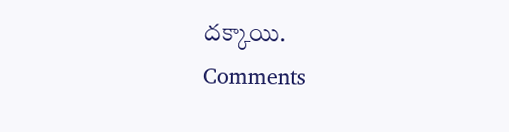దక్కాయి.
Comments